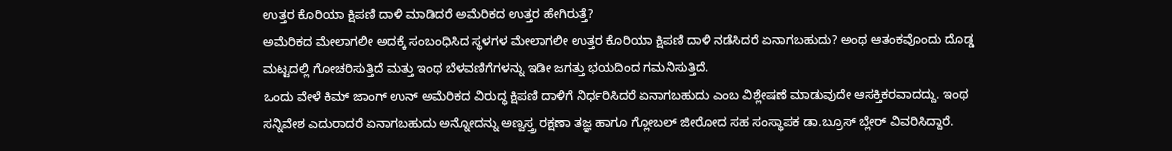ಉತ್ತರ ಕೊರಿಯಾ ಕ್ಷಿಪಣಿ ದಾಳಿ ಮಾಡಿದರೆ ಅಮೆರಿಕದ ಉತ್ತರ ಹೇಗಿರುತ್ತೆ?
ಅಮೆರಿಕದ ಮೇಲಾಗಲೀ ಅದಕ್ಕೆ ಸಂಬಂಧಿಸಿದ ಸ್ಥಳಗಳ ಮೇಲಾಗಲೀ ಉತ್ತರ ಕೊರಿಯಾ ಕ್ಷಿಪಣಿ ದಾಳಿ ನಡೆಸಿದರೆ ಏನಾಗಬಹುದು? ಅಂಥ ಆತಂಕವೊಂದು ದೊಡ್ಡ ಮಟ್ಟದಲ್ಲಿ ಗೋಚರಿಸುತ್ತಿದೆ ಮತ್ತು ಇಂಥ ಬೆಳವಣಿಗೆಗಳನ್ನು ಇಡೀ ಜಗತ್ತು ಭಯದಿಂದ ಗಮನಿಸುತ್ತಿದೆ.
ಒಂದು ವೇಳೆ ಕಿಮ್ ಜಾಂಗ್ ಉನ್ ಅಮೆರಿಕದ ವಿರುದ್ಧ ಕ್ಷಿಪಣಿ ದಾಳಿಗೆ ನಿರ್ಧರಿಸಿದರೆ ಏನಾಗಬಹುದು ಎಂಬ ವಿಶ್ಲೇಷಣೆ ಮಾಡುವುದೇ ಆಸಕ್ತಿಕರವಾದದ್ದು. ಇಂಥ ಸನ್ನಿವೇಶ ಎದುರಾದರೆ ಏನಾಗಬಹುದು ಅನ್ನೋದನ್ನು ಅಣ್ವಸ್ತ್ರ ರಕ್ಷಣಾ ತಜ್ಞ ಹಾಗೂ ಗ್ಲೋಬಲ್ ಜೀರೋದ ಸಹ ಸಂಸ್ಥಾಪಕ ಡಾ.ಬ್ರೂಸ್ ಬ್ಲೇರ್ ವಿವರಿಸಿದ್ದಾರೆ.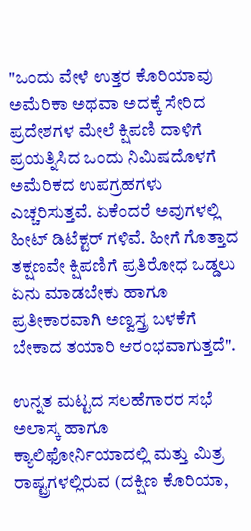"ಒಂದು ವೇಳೆ ಉತ್ತರ ಕೊರಿಯಾವು ಅಮೆರಿಕಾ ಅಥವಾ ಅದಕ್ಕೆ ಸೇರಿದ ಪ್ರದೇಶಗಳ ಮೇಲೆ ಕ್ಷಿಪಣಿ ದಾಳಿಗೆ ಪ್ರಯತ್ನಿಸಿದ ಒಂದು ನಿಮಿಷದೊಳಗೆ ಅಮೆರಿಕದ ಉಪಗ್ರಹಗಳು ಎಚ್ಚರಿಸುತ್ತವೆ. ಏಕೆಂದರೆ ಅವುಗಳಲ್ಲಿ ಹೀಟ್ ಡಿಟೆಕ್ಟರ್ ಗಳಿವೆ. ಹೀಗೆ ಗೊತ್ತಾದ ತಕ್ಷಣವೇ ಕ್ಷಿಪಣಿಗೆ ಪ್ರತಿರೋಧ ಒಡ್ಡಲು ಏನು ಮಾಡಬೇಕು ಹಾಗೂ ಪ್ರತೀಕಾರವಾಗಿ ಅಣ್ವಸ್ತ್ರ ಬಳಕೆಗೆ ಬೇಕಾದ ತಯಾರಿ ಆರಂಭವಾಗುತ್ತದೆ".

ಉನ್ನತ ಮಟ್ಟದ ಸಲಹೆಗಾರರ ಸಭೆ
ಅಲಾಸ್ಕ ಹಾಗೂ ಕ್ಯಾಲಿಫೋರ್ನಿಯಾದಲ್ಲಿ ಮತ್ತು ಮಿತ್ರ ರಾಷ್ಟ್ರಗಳಲ್ಲಿರುವ (ದಕ್ಷಿಣ ಕೊರಿಯಾ,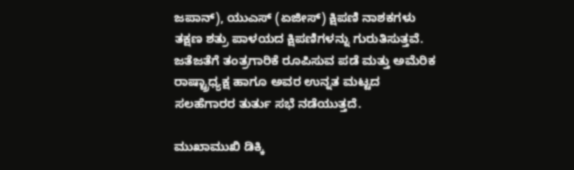ಜಪಾನ್), ಯುಎಸ್ (ಏಜೀಸ್) ಕ್ಷಿಪಣಿ ನಾಶಕಗಳು ತಕ್ಷಣ ಶತ್ರು ಪಾಳಯದ ಕ್ಷಿಪಣಿಗಳನ್ನು ಗುರುತಿಸುತ್ತವೆ. ಜತೆಜತೆಗೆ ತಂತ್ರಗಾರಿಕೆ ರೂಪಿಸುವ ಪಡೆ ಮತ್ತು ಅಮೆರಿಕ ರಾಷ್ಟ್ರಾಧ್ಯಕ್ಷ ಹಾಗೂ ಅವರ ಉನ್ನತ ಮಟ್ಟದ ಸಲಹೆಗಾರರ ತುರ್ತು ಸಭೆ ನಡೆಯುತ್ತದೆ.

ಮುಖಾಮುಖಿ ಡಿಕ್ಕಿ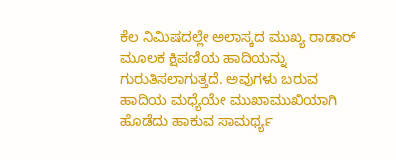ಕೆಲ ನಿಮಿಷದಲ್ಲೇ ಅಲಾಸ್ಕದ ಮುಖ್ಯ ರಾಡಾರ್ ಮೂಲಕ ಕ್ಷಿಪಣಿಯ ಹಾದಿಯನ್ನು ಗುರುತಿಸಲಾಗುತ್ತದೆ. ಅವುಗಳು ಬರುವ ಹಾದಿಯ ಮಧ್ಯೆಯೇ ಮುಖಾಮುಖಿಯಾಗಿ ಹೊಡೆದು ಹಾಕುವ ಸಾಮರ್ಥ್ಯ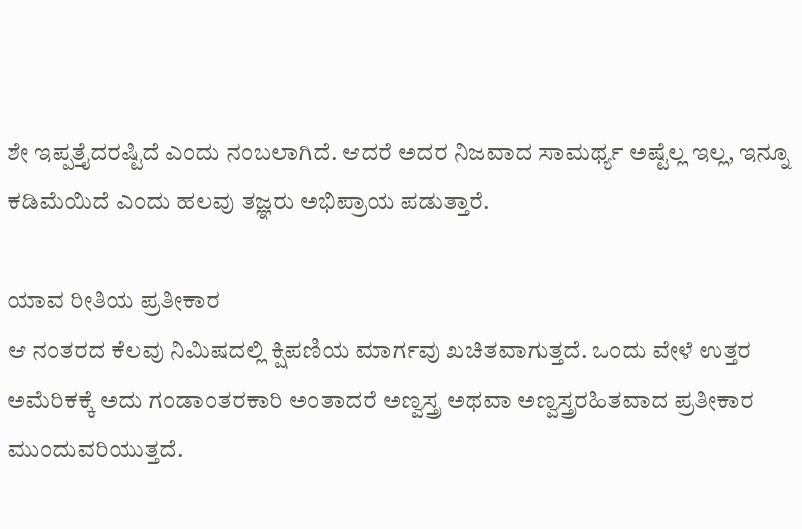ಶೇ ಇಪ್ಪತ್ತೈದರಷ್ಟಿದೆ ಎಂದು ನಂಬಲಾಗಿದೆ. ಆದರೆ ಅದರ ನಿಜವಾದ ಸಾಮರ್ಥ್ಯ ಅಷ್ಟೆಲ್ಲ ಇಲ್ಲ, ಇನ್ನೂ ಕಡಿಮೆಯಿದೆ ಎಂದು ಹಲವು ತಜ್ಞರು ಅಭಿಪ್ರಾಯ ಪಡುತ್ತಾರೆ.

ಯಾವ ರೀತಿಯ ಪ್ರತೀಕಾರ
ಆ ನಂತರದ ಕೆಲವು ನಿಮಿಷದಲ್ಲಿ ಕ್ಷಿಪಣಿಯ ಮಾರ್ಗವು ಖಚಿತವಾಗುತ್ತದೆ. ಒಂದು ವೇಳೆ ಉತ್ತರ ಅಮೆರಿಕಕ್ಕೆ ಅದು ಗಂಡಾಂತರಕಾರಿ ಅಂತಾದರೆ ಅಣ್ವಸ್ತ್ರ ಅಥವಾ ಅಣ್ವಸ್ತ್ರರಹಿತವಾದ ಪ್ರತೀಕಾರ ಮುಂದುವರಿಯುತ್ತದೆ.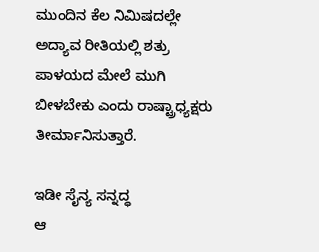ಮುಂದಿನ ಕೆಲ ನಿಮಿಷದಲ್ಲೇ ಅದ್ಯಾವ ರೀತಿಯಲ್ಲಿ ಶತ್ರು ಪಾಳಯದ ಮೇಲೆ ಮುಗಿ ಬೀಳಬೇಕು ಎಂದು ರಾಷ್ಟ್ರಾಧ್ಯಕ್ಷರು ತೀರ್ಮಾನಿಸುತ್ತಾರೆ.

ಇಡೀ ಸೈನ್ಯ ಸನ್ನದ್ಧ
ಆ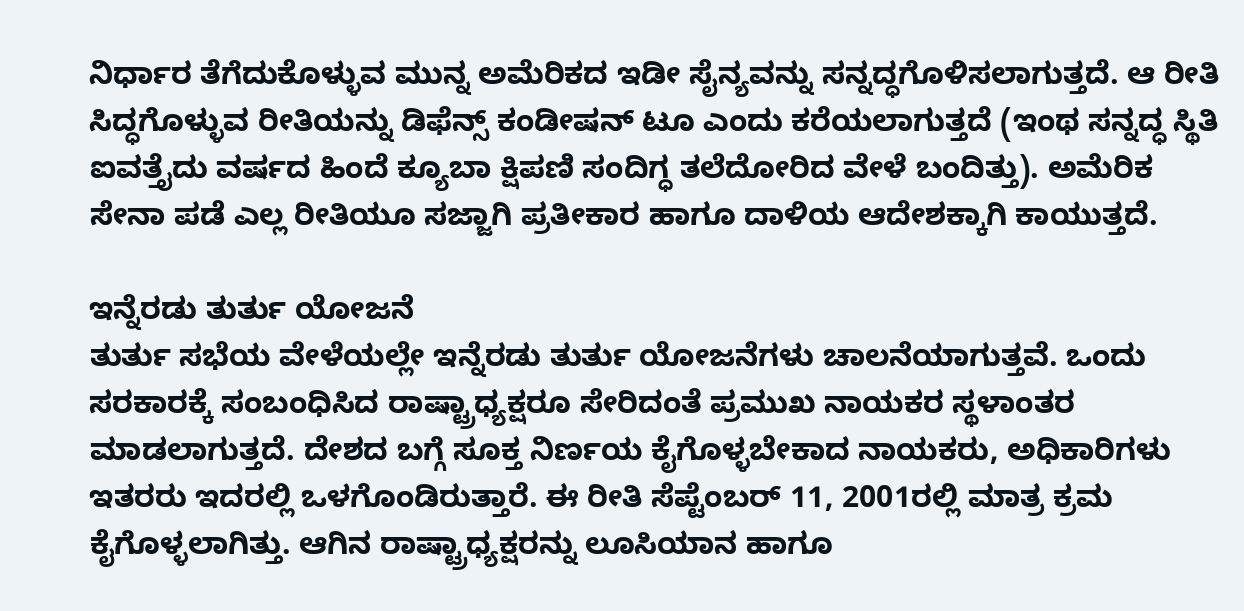ನಿರ್ಧಾರ ತೆಗೆದುಕೊಳ್ಳುವ ಮುನ್ನ ಅಮೆರಿಕದ ಇಡೀ ಸೈನ್ಯವನ್ನು ಸನ್ನದ್ಧಗೊಳಿಸಲಾಗುತ್ತದೆ. ಆ ರೀತಿ ಸಿದ್ಧಗೊಳ್ಳುವ ರೀತಿಯನ್ನು ಡಿಫೆನ್ಸ್ ಕಂಡೀಷನ್ ಟೂ ಎಂದು ಕರೆಯಲಾಗುತ್ತದೆ (ಇಂಥ ಸನ್ನದ್ಧ ಸ್ಥಿತಿ ಐವತ್ತೈದು ವರ್ಷದ ಹಿಂದೆ ಕ್ಯೂಬಾ ಕ್ಷಿಪಣಿ ಸಂದಿಗ್ಧ ತಲೆದೋರಿದ ವೇಳೆ ಬಂದಿತ್ತು). ಅಮೆರಿಕ ಸೇನಾ ಪಡೆ ಎಲ್ಲ ರೀತಿಯೂ ಸಜ್ಜಾಗಿ ಪ್ರತೀಕಾರ ಹಾಗೂ ದಾಳಿಯ ಆದೇಶಕ್ಕಾಗಿ ಕಾಯುತ್ತದೆ.

ಇನ್ನೆರಡು ತುರ್ತು ಯೋಜನೆ
ತುರ್ತು ಸಭೆಯ ವೇಳೆಯಲ್ಲೇ ಇನ್ನೆರಡು ತುರ್ತು ಯೋಜನೆಗಳು ಚಾಲನೆಯಾಗುತ್ತವೆ. ಒಂದು ಸರಕಾರಕ್ಕೆ ಸಂಬಂಧಿಸಿದ ರಾಷ್ಟ್ರಾಧ್ಯಕ್ಷರೂ ಸೇರಿದಂತೆ ಪ್ರಮುಖ ನಾಯಕರ ಸ್ಥಳಾಂತರ ಮಾಡಲಾಗುತ್ತದೆ. ದೇಶದ ಬಗ್ಗೆ ಸೂಕ್ತ ನಿರ್ಣಯ ಕೈಗೊಳ್ಳಬೇಕಾದ ನಾಯಕರು, ಅಧಿಕಾರಿಗಳು ಇತರರು ಇದರಲ್ಲಿ ಒಳಗೊಂಡಿರುತ್ತಾರೆ. ಈ ರೀತಿ ಸೆಪ್ಟೆಂಬರ್ 11, 2001ರಲ್ಲಿ ಮಾತ್ರ ಕ್ರಮ ಕೈಗೊಳ್ಳಲಾಗಿತ್ತು. ಆಗಿನ ರಾಷ್ಟ್ರಾಧ್ಯಕ್ಷರನ್ನು ಲೂಸಿಯಾನ ಹಾಗೂ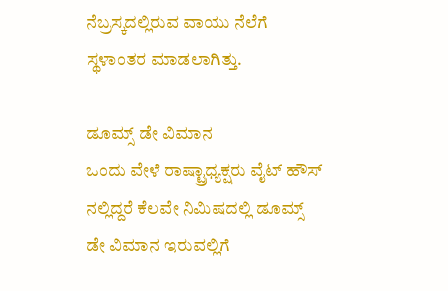ನೆಬ್ರಸ್ಕದಲ್ಲಿರುವ ವಾಯು ನೆಲೆಗೆ ಸ್ಥಳಾಂತರ ಮಾಡಲಾಗಿತ್ತು.

ಡೂಮ್ಸ್ ಡೇ ವಿಮಾನ
ಒಂದು ವೇಳೆ ರಾಷ್ಟ್ರಾಧ್ಯಕ್ಷರು ವೈಟ್ ಹೌಸ್ ನಲ್ಲಿದ್ದರೆ ಕೆಲವೇ ನಿಮಿಷದಲ್ಲಿ ಡೂಮ್ಸ್ ಡೇ ವಿಮಾನ ಇರುವಲ್ಲಿಗೆ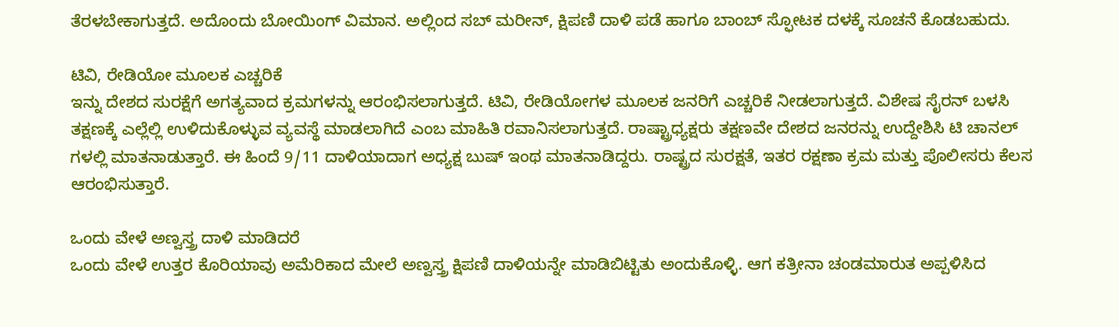ತೆರಳಬೇಕಾಗುತ್ತದೆ. ಅದೊಂದು ಬೋಯಿಂಗ್ ವಿಮಾನ. ಅಲ್ಲಿಂದ ಸಬ್ ಮರೀನ್, ಕ್ಷಿಪಣಿ ದಾಳಿ ಪಡೆ ಹಾಗೂ ಬಾಂಬ್ ಸ್ಫೋಟಕ ದಳಕ್ಕೆ ಸೂಚನೆ ಕೊಡಬಹುದು.

ಟಿವಿ, ರೇಡಿಯೋ ಮೂಲಕ ಎಚ್ಚರಿಕೆ
ಇನ್ನು ದೇಶದ ಸುರಕ್ಷೆಗೆ ಅಗತ್ಯವಾದ ಕ್ರಮಗಳನ್ನು ಆರಂಭಿಸಲಾಗುತ್ತದೆ. ಟಿವಿ, ರೇಡಿಯೋಗಳ ಮೂಲಕ ಜನರಿಗೆ ಎಚ್ಚರಿಕೆ ನೀಡಲಾಗುತ್ತದೆ. ವಿಶೇಷ ಸೈರನ್ ಬಳಸಿ ತಕ್ಷಣಕ್ಕೆ ಎಲ್ಲೆಲ್ಲಿ ಉಳಿದುಕೊಳ್ಳುವ ವ್ಯವಸ್ಥೆ ಮಾಡಲಾಗಿದೆ ಎಂಬ ಮಾಹಿತಿ ರವಾನಿಸಲಾಗುತ್ತದೆ. ರಾಷ್ಟ್ರಾಧ್ಯಕ್ಷರು ತಕ್ಷಣವೇ ದೇಶದ ಜನರನ್ನು ಉದ್ದೇಶಿಸಿ ಟಿ ಚಾನಲ್ ಗಳಲ್ಲಿ ಮಾತನಾಡುತ್ತಾರೆ. ಈ ಹಿಂದೆ 9/11 ದಾಳಿಯಾದಾಗ ಅಧ್ಯಕ್ಷ ಬುಷ್ ಇಂಥ ಮಾತನಾಡಿದ್ದರು. ರಾಷ್ಟ್ರದ ಸುರಕ್ಷತೆ, ಇತರ ರಕ್ಷಣಾ ಕ್ರಮ ಮತ್ತು ಪೊಲೀಸರು ಕೆಲಸ ಆರಂಭಿಸುತ್ತಾರೆ.

ಒಂದು ವೇಳೆ ಅಣ್ವಸ್ತ್ರ ದಾಳಿ ಮಾಡಿದರೆ
ಒಂದು ವೇಳೆ ಉತ್ತರ ಕೊರಿಯಾವು ಅಮೆರಿಕಾದ ಮೇಲೆ ಅಣ್ವಸ್ತ್ರ ಕ್ಷಿಪಣಿ ದಾಳಿಯನ್ನೇ ಮಾಡಿಬಿಟ್ಟಿತು ಅಂದುಕೊಳ್ಳಿ. ಆಗ ಕತ್ರೀನಾ ಚಂಡಮಾರುತ ಅಪ್ಪಳಿಸಿದ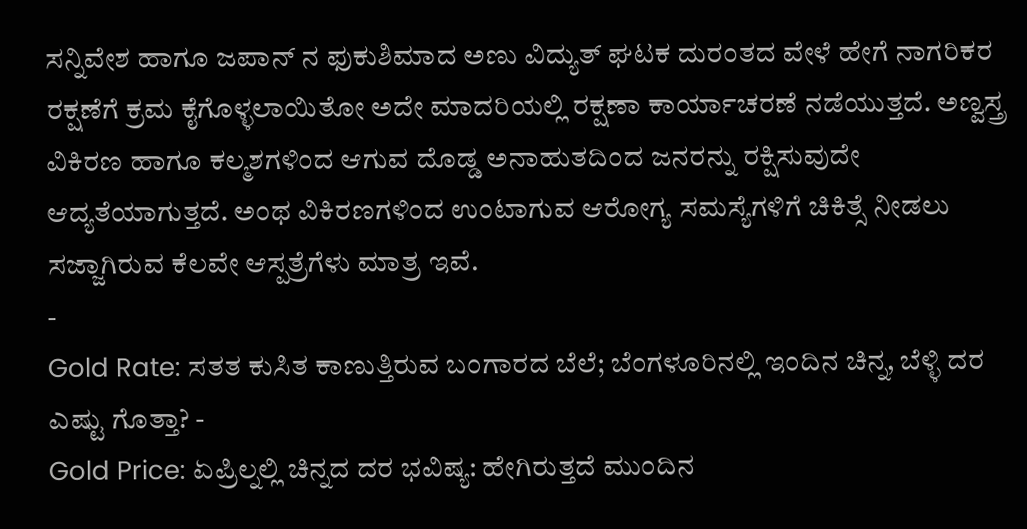ಸನ್ನಿವೇಶ ಹಾಗೂ ಜಪಾನ್ ನ ಫುಕುಶಿಮಾದ ಅಣು ವಿದ್ಯುತ್ ಘಟಕ ದುರಂತದ ವೇಳೆ ಹೇಗೆ ನಾಗರಿಕರ ರಕ್ಷಣೆಗೆ ಕ್ರಮ ಕೈಗೊಳ್ಳಲಾಯಿತೋ ಅದೇ ಮಾದರಿಯಲ್ಲಿ ರಕ್ಷಣಾ ಕಾರ್ಯಾಚರಣೆ ನಡೆಯುತ್ತದೆ. ಅಣ್ವಸ್ತ್ರ ವಿಕಿರಣ ಹಾಗೂ ಕಲ್ಮಶಗಳಿಂದ ಆಗುವ ದೊಡ್ಡ ಅನಾಹುತದಿಂದ ಜನರನ್ನು ರಕ್ಷಿಸುವುದೇ ಆದ್ಯತೆಯಾಗುತ್ತದೆ. ಅಂಥ ವಿಕಿರಣಗಳಿಂದ ಉಂಟಾಗುವ ಆರೋಗ್ಯ ಸಮಸ್ಯೆಗಳಿಗೆ ಚಿಕಿತ್ಸೆ ನೀಡಲು ಸಜ್ಜಾಗಿರುವ ಕೆಲವೇ ಆಸ್ಪತ್ರೆಗೆಳು ಮಾತ್ರ ಇವೆ.
-
Gold Rate: ಸತತ ಕುಸಿತ ಕಾಣುತ್ತಿರುವ ಬಂಗಾರದ ಬೆಲೆ; ಬೆಂಗಳೂರಿನಲ್ಲಿ ಇಂದಿನ ಚಿನ್ನ, ಬೆಳ್ಳಿ ದರ ಎಷ್ಟು ಗೊತ್ತಾ? -
Gold Price: ಏಪ್ರಿಲ್ನಲ್ಲಿ ಚಿನ್ನದ ದರ ಭವಿಷ್ಯ: ಹೇಗಿರುತ್ತದೆ ಮುಂದಿನ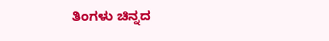ತಿಂಗಳು ಚಿನ್ನದ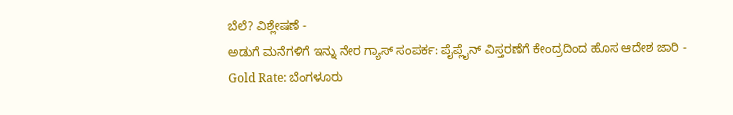ಬೆಲೆ? ವಿಶ್ಲೇಷಣೆ -
ಅಡುಗೆ ಮನೆಗಳಿಗೆ ಇನ್ನು ನೇರ ಗ್ಯಾಸ್ ಸಂಪರ್ಕ: ಪೈಪ್ಲೈನ್ ವಿಸ್ತರಣೆಗೆ ಕೇಂದ್ರದಿಂದ ಹೊಸ ಆದೇಶ ಜಾರಿ -
Gold Rate: ಬೆಂಗಳೂರು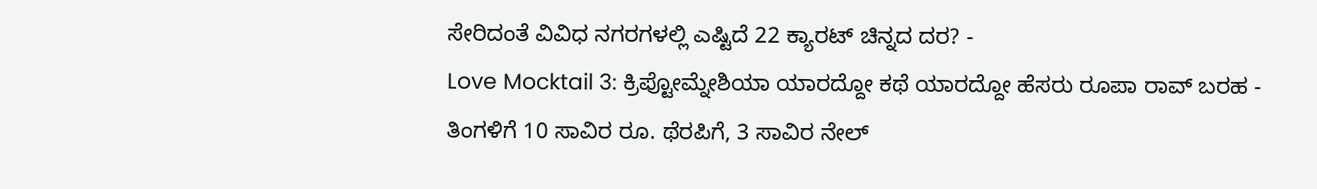ಸೇರಿದಂತೆ ವಿವಿಧ ನಗರಗಳಲ್ಲಿ ಎಷ್ಟಿದೆ 22 ಕ್ಯಾರಟ್ ಚಿನ್ನದ ದರ? -
Love Mocktail 3: ಕ್ರಿಪ್ಟೋಮ್ನೇಶಿಯಾ ಯಾರದ್ದೋ ಕಥೆ ಯಾರದ್ದೋ ಹೆಸರು ರೂಪಾ ರಾವ್ ಬರಹ -
ತಿಂಗಳಿಗೆ 10 ಸಾವಿರ ರೂ. ಥೆರಪಿಗೆ, 3 ಸಾವಿರ ನೇಲ್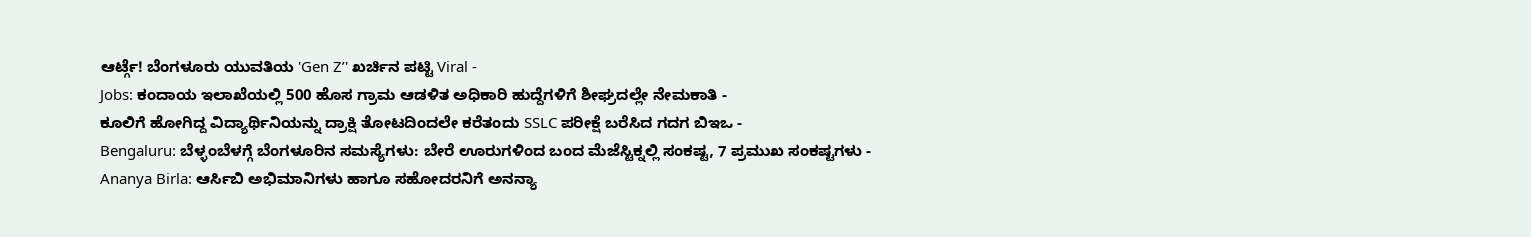ಆರ್ಟ್ಗೆ! ಬೆಂಗಳೂರು ಯುವತಿಯ 'Gen Z’' ಖರ್ಚಿನ ಪಟ್ಟಿ Viral -
Jobs: ಕಂದಾಯ ಇಲಾಖೆಯಲ್ಲಿ 500 ಹೊಸ ಗ್ರಾಮ ಆಡಳಿತ ಅಧಿಕಾರಿ ಹುದ್ದೆಗಳಿಗೆ ಶೀಘ್ರದಲ್ಲೇ ನೇಮಕಾತಿ -
ಕೂಲಿಗೆ ಹೋಗಿದ್ದ ವಿದ್ಯಾರ್ಥಿನಿಯನ್ನು ದ್ರಾಕ್ಷಿ ತೋಟದಿಂದಲೇ ಕರೆತಂದು SSLC ಪರೀಕ್ಷೆ ಬರೆಸಿದ ಗದಗ ಬಿಇಒ -
Bengaluru: ಬೆಳ್ಳಂಬೆಳಗ್ಗೆ ಬೆಂಗಳೂರಿನ ಸಮಸ್ಯೆಗಳು: ಬೇರೆ ಊರುಗಳಿಂದ ಬಂದ ಮೆಜೆಸ್ಟಿಕ್ನಲ್ಲಿ ಸಂಕಷ್ಟ, 7 ಪ್ರಮುಖ ಸಂಕಷ್ಟಗಳು -
Ananya Birla: ಆರ್ಸಿಬಿ ಅಭಿಮಾನಿಗಳು ಹಾಗೂ ಸಹೋದರನಿಗೆ ಅನನ್ಯಾ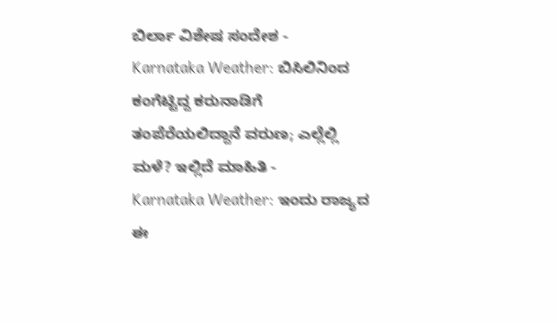ಬಿರ್ಲಾ ವಿಶೇಷ ಸಂದೇಶ -
Karnataka Weather: ಬಿಸಿಲಿನಿಂದ ಕಂಗೆಟ್ಟಿದ್ದ ಕರುನಾಡಿಗೆ ತಂಪೆರೆಯಲಿದ್ದಾನೆ ವರುಣ; ಎಲ್ಲೆಲ್ಲಿ ಮಳೆ? ಇಲ್ಲಿದೆ ಮಾಹಿತಿ -
Karnataka Weather: ಇಂದು ರಾಜ್ಯದ ಈ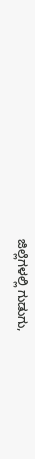ಜಿಲ್ಲೆಗಳಲ್ಲಿ ಗುಡುಗು,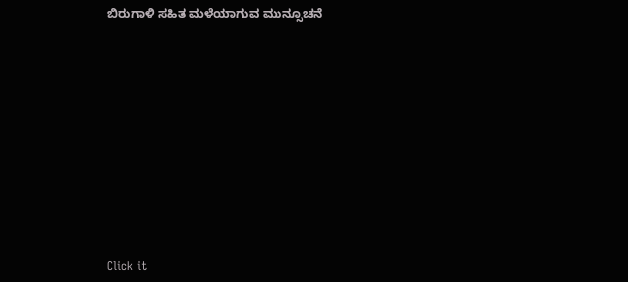ಬಿರುಗಾಳಿ ಸಹಿತ ಮಳೆಯಾಗುವ ಮುನ್ಸೂಚನೆ












Click it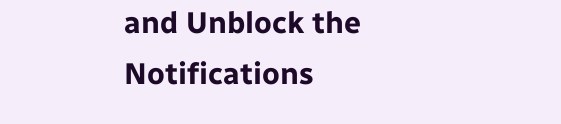and Unblock the Notifications